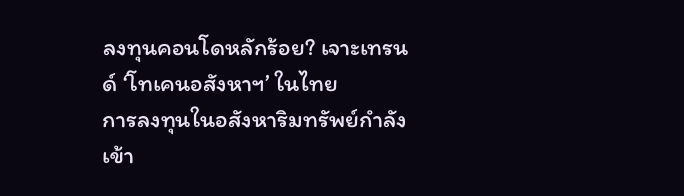ลงทุนคอนโดหลักร้อย? เจาะเทรนด์ ‘โทเคนอสังหาฯ’ ในไทย
การลงทุนในอสังหาริมทรัพย์กำลังเข้า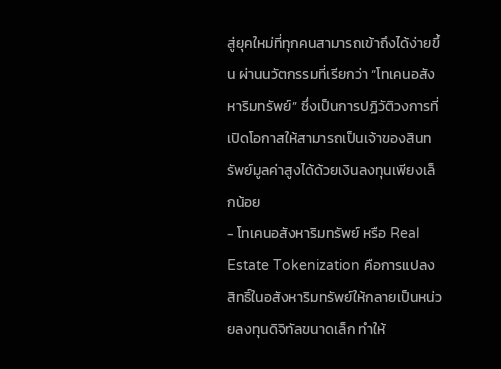สู่ยุคใหม่ที่ทุกคนสามารถเข้าถึงได้ง่ายขึ้น ผ่านนวัตกรรมที่เรียกว่า “โทเคนอสังหาริมทรัพย์” ซึ่งเป็นการปฏิวัติวงการที่เปิดโอกาสให้สามารถเป็นเจ้าของสินทรัพย์มูลค่าสูงได้ด้วยเงินลงทุนเพียงเล็กน้อย
- โทเคนอสังหาริมทรัพย์ หรือ Real Estate Tokenization คือการแปลงสิทธิ์ในอสังหาริมทรัพย์ให้กลายเป็นหน่วยลงทุนดิจิทัลขนาดเล็ก ทำให้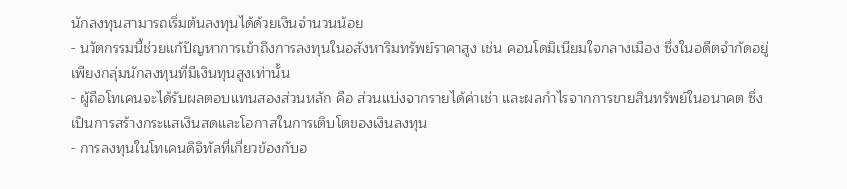นักลงทุนสามารถเริ่มต้นลงทุนได้ด้วยเงินจำนวนน้อย
- นวัตกรรมนี้ช่วยแก้ปัญหาการเข้าถึงการลงทุนในอสังหาริมทรัพย์ราคาสูง เช่น คอนโดมิเนียมใจกลางเมือง ซึ่งในอดีตจำกัดอยู่เพียงกลุ่มนักลงทุนที่มีเงินทุนสูงเท่านั้น
- ผู้ถือโทเคนจะได้รับผลตอบแทนสองส่วนหลัก คือ ส่วนแบ่งจากรายได้ค่าเช่า และผลกำไรจากการขายสินทรัพย์ในอนาคต ซึ่งเป็นการสร้างกระแสเงินสดและโอกาสในการเติบโตของเงินลงทุน
- การลงทุนในโทเคนดิจิทัลที่เกี่ยวข้องกับอ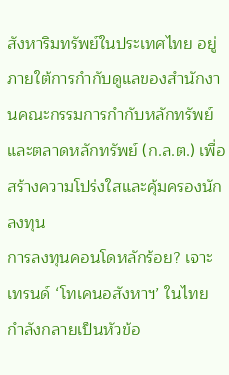สังหาริมทรัพย์ในประเทศไทย อยู่ภายใต้การกำกับดูแลของสำนักงานคณะกรรมการกำกับหลักทรัพย์และตลาดหลักทรัพย์ (ก.ล.ต.) เพื่อสร้างความโปร่งใสและคุ้มครองนักลงทุน
การลงทุนคอนโดหลักร้อย? เจาะเทรนด์ ‘โทเคนอสังหาฯ’ ในไทย กำลังกลายเป็นหัวข้อ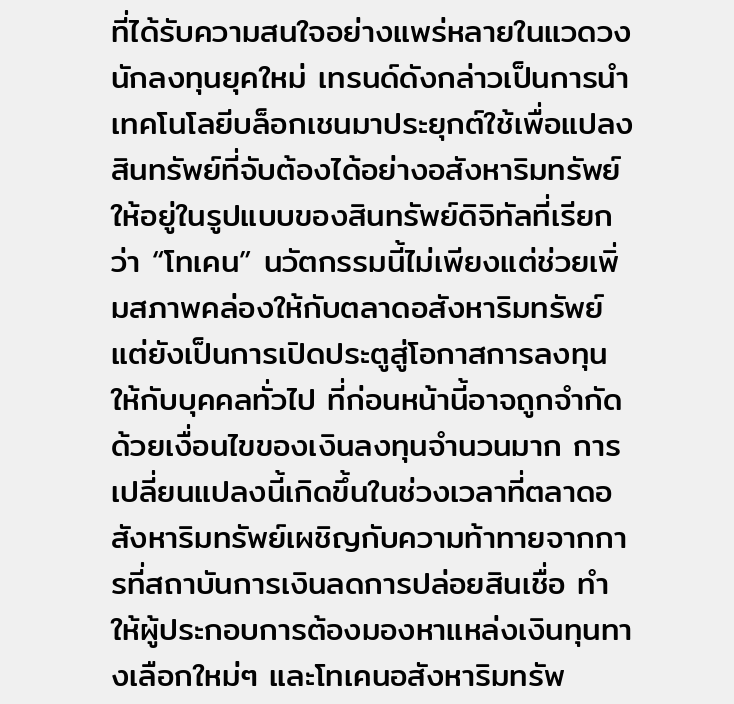ที่ได้รับความสนใจอย่างแพร่หลายในแวดวงนักลงทุนยุคใหม่ เทรนด์ดังกล่าวเป็นการนำเทคโนโลยีบล็อกเชนมาประยุกต์ใช้เพื่อแปลงสินทรัพย์ที่จับต้องได้อย่างอสังหาริมทรัพย์ ให้อยู่ในรูปแบบของสินทรัพย์ดิจิทัลที่เรียกว่า “โทเคน” นวัตกรรมนี้ไม่เพียงแต่ช่วยเพิ่มสภาพคล่องให้กับตลาดอสังหาริมทรัพย์ แต่ยังเป็นการเปิดประตูสู่โอกาสการลงทุนให้กับบุคคลทั่วไป ที่ก่อนหน้านี้อาจถูกจำกัดด้วยเงื่อนไขของเงินลงทุนจำนวนมาก การเปลี่ยนแปลงนี้เกิดขึ้นในช่วงเวลาที่ตลาดอสังหาริมทรัพย์เผชิญกับความท้าทายจากการที่สถาบันการเงินลดการปล่อยสินเชื่อ ทำให้ผู้ประกอบการต้องมองหาแหล่งเงินทุนทางเลือกใหม่ๆ และโทเคนอสังหาริมทรัพ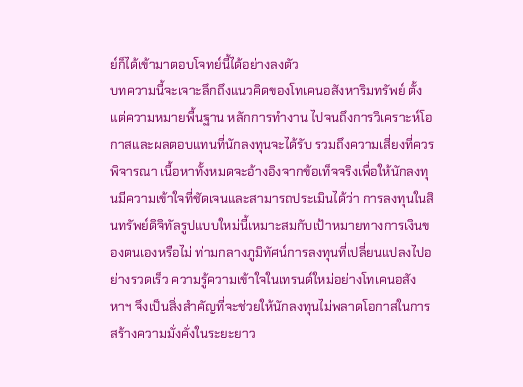ย์ก็ได้เข้ามาตอบโจทย์นี้ได้อย่างลงตัว
บทความนี้จะเจาะลึกถึงแนวคิดของโทเคนอสังหาริมทรัพย์ ตั้งแต่ความหมายพื้นฐาน หลักการทำงาน ไปจนถึงการวิเคราะห์โอกาสและผลตอบแทนที่นักลงทุนจะได้รับ รวมถึงความเสี่ยงที่ควรพิจารณา เนื้อหาทั้งหมดจะอ้างอิงจากข้อเท็จจริงเพื่อให้นักลงทุนมีความเข้าใจที่ชัดเจนและสามารถประเมินได้ว่า การลงทุนในสินทรัพย์ดิจิทัลรูปแบบใหม่นี้เหมาะสมกับเป้าหมายทางการเงินของตนเองหรือไม่ ท่ามกลางภูมิทัศน์การลงทุนที่เปลี่ยนแปลงไปอย่างรวดเร็ว ความรู้ความเข้าใจในเทรนด์ใหม่อย่างโทเคนอสังหาฯ จึงเป็นสิ่งสำคัญที่จะช่วยให้นักลงทุนไม่พลาดโอกาสในการสร้างความมั่งคั่งในระยะยาว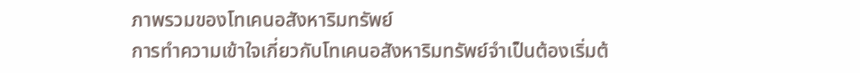ภาพรวมของโทเคนอสังหาริมทรัพย์
การทำความเข้าใจเกี่ยวกับโทเคนอสังหาริมทรัพย์จำเป็นต้องเริ่มต้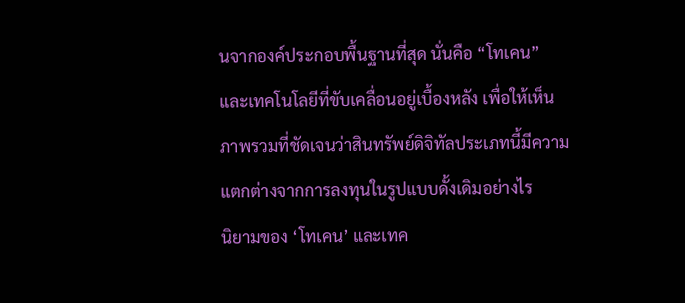นจากองค์ประกอบพื้นฐานที่สุด นั่นคือ “โทเคน” และเทคโนโลยีที่ขับเคลื่อนอยู่เบื้องหลัง เพื่อให้เห็นภาพรวมที่ชัดเจนว่าสินทรัพย์ดิจิทัลประเภทนี้มีความแตกต่างจากการลงทุนในรูปแบบดั้งเดิมอย่างไร
นิยามของ ‘โทเคน’ และเทค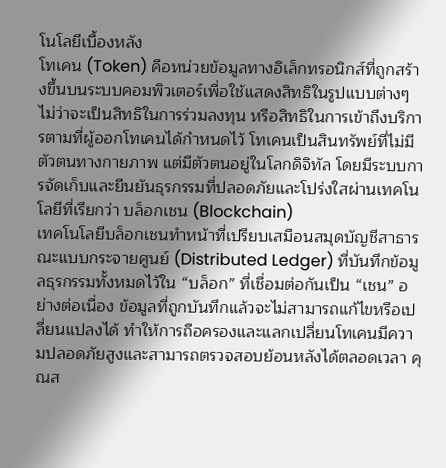โนโลยีเบื้องหลัง
โทเคน (Token) คือหน่วยข้อมูลทางอิเล็กทรอนิกส์ที่ถูกสร้างขึ้นบนระบบคอมพิวเตอร์เพื่อใช้แสดงสิทธิในรูปแบบต่างๆ ไม่ว่าจะเป็นสิทธิในการร่วมลงทุน หรือสิทธิในการเข้าถึงบริการตามที่ผู้ออกโทเคนได้กำหนดไว้ โทเคนเป็นสินทรัพย์ที่ไม่มีตัวตนทางกายภาพ แต่มีตัวตนอยู่ในโลกดิจิทัล โดยมีระบบการจัดเก็บและยืนยันธุรกรรมที่ปลอดภัยและโปร่งใสผ่านเทคโนโลยีที่เรียกว่า บล็อกเชน (Blockchain)
เทคโนโลยีบล็อกเชนทำหน้าที่เปรียบเสมือนสมุดบัญชีสาธารณะแบบกระจายศูนย์ (Distributed Ledger) ที่บันทึกข้อมูลธุรกรรมทั้งหมดไว้ใน “บล็อก” ที่เชื่อมต่อกันเป็น “เชน” อย่างต่อเนื่อง ข้อมูลที่ถูกบันทึกแล้วจะไม่สามารถแก้ไขหรือเปลี่ยนแปลงได้ ทำให้การถือครองและแลกเปลี่ยนโทเคนมีความปลอดภัยสูงและสามารถตรวจสอบย้อนหลังได้ตลอดเวลา คุณส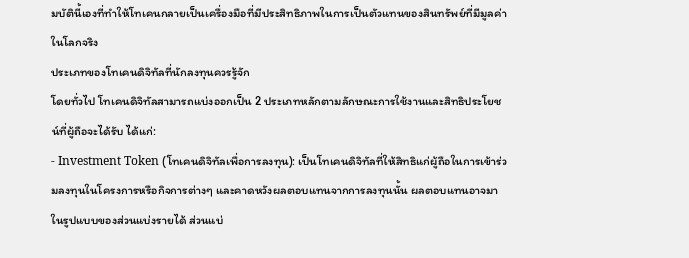มบัตินี้เองที่ทำให้โทเคนกลายเป็นเครื่องมือที่มีประสิทธิภาพในการเป็นตัวแทนของสินทรัพย์ที่มีมูลค่าในโลกจริง
ประเภทของโทเคนดิจิทัลที่นักลงทุนควรรู้จัก
โดยทั่วไป โทเคนดิจิทัลสามารถแบ่งออกเป็น 2 ประเภทหลักตามลักษณะการใช้งานและสิทธิประโยชน์ที่ผู้ถือจะได้รับ ได้แก่:
- Investment Token (โทเคนดิจิทัลเพื่อการลงทุน): เป็นโทเคนดิจิทัลที่ให้สิทธิแก่ผู้ถือในการเข้าร่วมลงทุนในโครงการหรือกิจการต่างๆ และคาดหวังผลตอบแทนจากการลงทุนนั้น ผลตอบแทนอาจมาในรูปแบบของส่วนแบ่งรายได้ ส่วนแบ่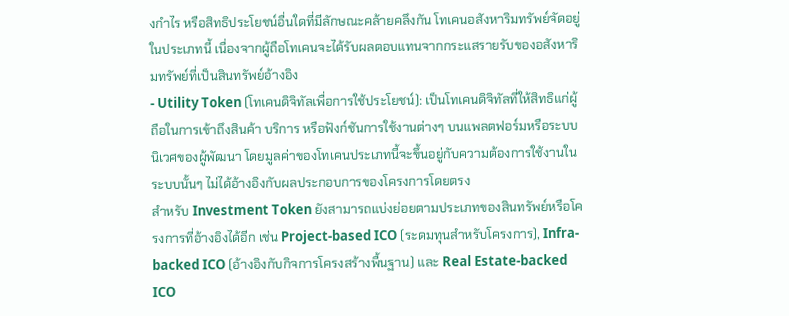งกำไร หรือสิทธิประโยชน์อื่นใดที่มีลักษณะคล้ายคลึงกัน โทเคนอสังหาริมทรัพย์จัดอยู่ในประเภทนี้ เนื่องจากผู้ถือโทเคนจะได้รับผลตอบแทนจากกระแสรายรับของอสังหาริมทรัพย์ที่เป็นสินทรัพย์อ้างอิง
- Utility Token (โทเคนดิจิทัลเพื่อการใช้ประโยชน์): เป็นโทเคนดิจิทัลที่ให้สิทธิแก่ผู้ถือในการเข้าถึงสินค้า บริการ หรือฟังก์ชันการใช้งานต่างๆ บนแพลตฟอร์มหรือระบบนิเวศของผู้พัฒนา โดยมูลค่าของโทเคนประเภทนี้จะขึ้นอยู่กับความต้องการใช้งานในระบบนั้นๆ ไม่ได้อ้างอิงกับผลประกอบการของโครงการโดยตรง
สำหรับ Investment Token ยังสามารถแบ่งย่อยตามประเภทของสินทรัพย์หรือโครงการที่อ้างอิงได้อีก เช่น Project-based ICO (ระดมทุนสำหรับโครงการ), Infra-backed ICO (อ้างอิงกับกิจการโครงสร้างพื้นฐาน) และ Real Estate-backed ICO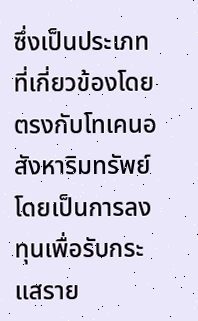ซึ่งเป็นประเภทที่เกี่ยวข้องโดยตรงกับโทเคนอสังหาริมทรัพย์ โดยเป็นการลงทุนเพื่อรับกระแสราย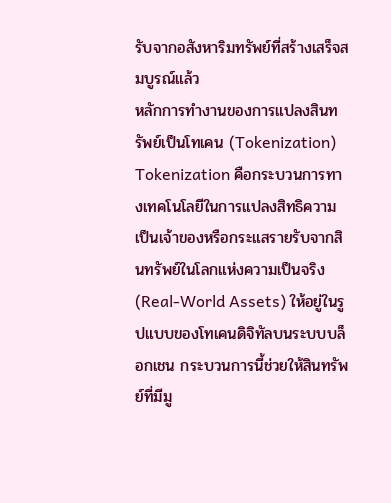รับจากอสังหาริมทรัพย์ที่สร้างเสร็จสมบูรณ์แล้ว
หลักการทำงานของการแปลงสินทรัพย์เป็นโทเคน (Tokenization)
Tokenization คือกระบวนการทางเทคโนโลยีในการแปลงสิทธิความเป็นเจ้าของหรือกระแสรายรับจากสินทรัพย์ในโลกแห่งความเป็นจริง (Real-World Assets) ให้อยู่ในรูปแบบของโทเคนดิจิทัลบนระบบบล็อกเชน กระบวนการนี้ช่วยให้สินทรัพย์ที่มีมู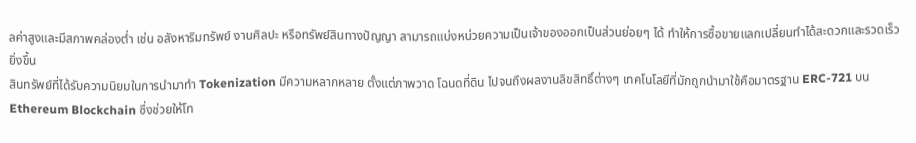ลค่าสูงและมีสภาพคล่องต่ำ เช่น อสังหาริมทรัพย์ งานศิลปะ หรือทรัพย์สินทางปัญญา สามารถแบ่งหน่วยความเป็นเจ้าของออกเป็นส่วนย่อยๆ ได้ ทำให้การซื้อขายแลกเปลี่ยนทำได้สะดวกและรวดเร็วยิ่งขึ้น
สินทรัพย์ที่ได้รับความนิยมในการนำมาทำ Tokenization มีความหลากหลาย ตั้งแต่ภาพวาด โฉนดที่ดิน ไปจนถึงผลงานลิขสิทธิ์ต่างๆ เทคโนโลยีที่มักถูกนำมาใช้คือมาตรฐาน ERC-721 บน Ethereum Blockchain ซึ่งช่วยให้โท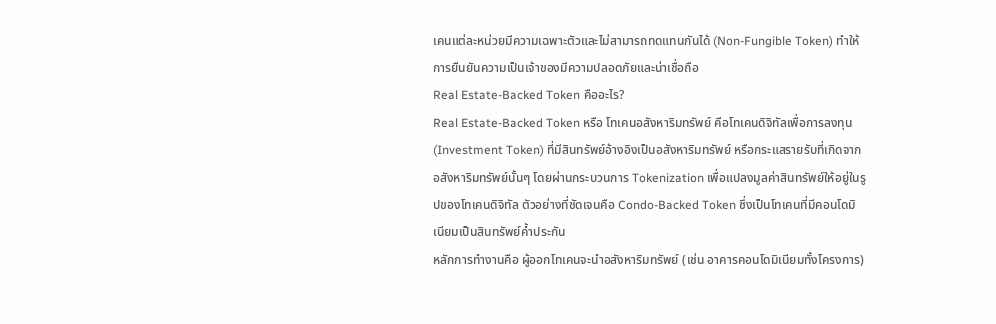เคนแต่ละหน่วยมีความเฉพาะตัวและไม่สามารถทดแทนกันได้ (Non-Fungible Token) ทำให้การยืนยันความเป็นเจ้าของมีความปลอดภัยและน่าเชื่อถือ
Real Estate-Backed Token คืออะไร?
Real Estate-Backed Token หรือ โทเคนอสังหาริมทรัพย์ คือโทเคนดิจิทัลเพื่อการลงทุน (Investment Token) ที่มีสินทรัพย์อ้างอิงเป็นอสังหาริมทรัพย์ หรือกระแสรายรับที่เกิดจากอสังหาริมทรัพย์นั้นๆ โดยผ่านกระบวนการ Tokenization เพื่อแปลงมูลค่าสินทรัพย์ให้อยู่ในรูปของโทเคนดิจิทัล ตัวอย่างที่ชัดเจนคือ Condo-Backed Token ซึ่งเป็นโทเคนที่มีคอนโดมิเนียมเป็นสินทรัพย์ค้ำประกัน
หลักการทำงานคือ ผู้ออกโทเคนจะนำอสังหาริมทรัพย์ (เช่น อาคารคอนโดมิเนียมทั้งโครงการ)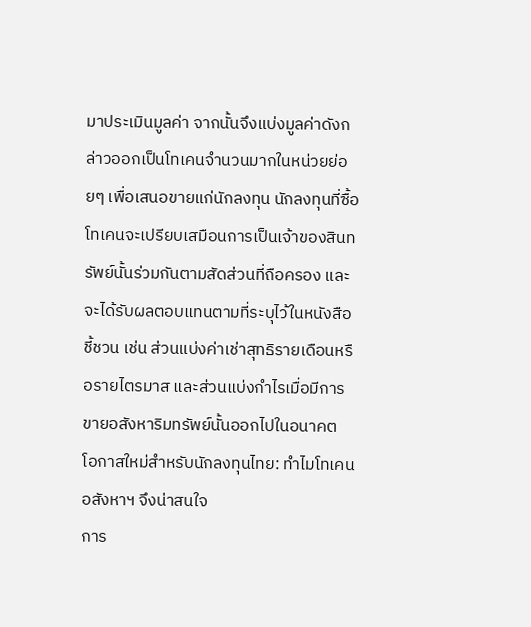มาประเมินมูลค่า จากนั้นจึงแบ่งมูลค่าดังกล่าวออกเป็นโทเคนจำนวนมากในหน่วยย่อยๆ เพื่อเสนอขายแก่นักลงทุน นักลงทุนที่ซื้อโทเคนจะเปรียบเสมือนการเป็นเจ้าของสินทรัพย์นั้นร่วมกันตามสัดส่วนที่ถือครอง และจะได้รับผลตอบแทนตามที่ระบุไว้ในหนังสือชี้ชวน เช่น ส่วนแบ่งค่าเช่าสุทธิรายเดือนหรือรายไตรมาส และส่วนแบ่งกำไรเมื่อมีการขายอสังหาริมทรัพย์นั้นออกไปในอนาคต
โอกาสใหม่สำหรับนักลงทุนไทย: ทำไมโทเคนอสังหาฯ จึงน่าสนใจ
การ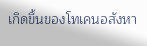เกิดขึ้นของโทเคนอสังหา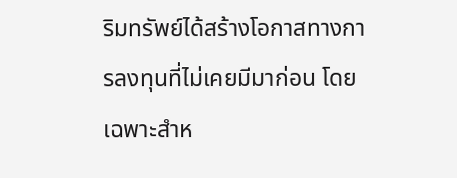ริมทรัพย์ได้สร้างโอกาสทางการลงทุนที่ไม่เคยมีมาก่อน โดยเฉพาะสำห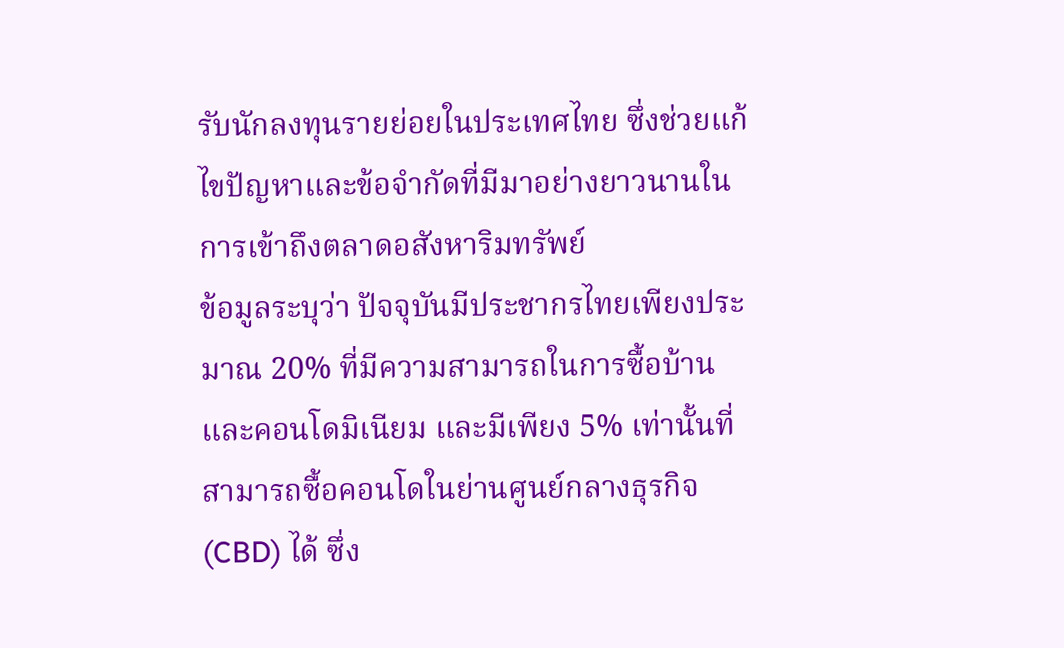รับนักลงทุนรายย่อยในประเทศไทย ซึ่งช่วยแก้ไขปัญหาและข้อจำกัดที่มีมาอย่างยาวนานในการเข้าถึงตลาดอสังหาริมทรัพย์
ข้อมูลระบุว่า ปัจจุบันมีประชากรไทยเพียงประมาณ 20% ที่มีความสามารถในการซื้อบ้านและคอนโดมิเนียม และมีเพียง 5% เท่านั้นที่สามารถซื้อคอนโดในย่านศูนย์กลางธุรกิจ (CBD) ได้ ซึ่ง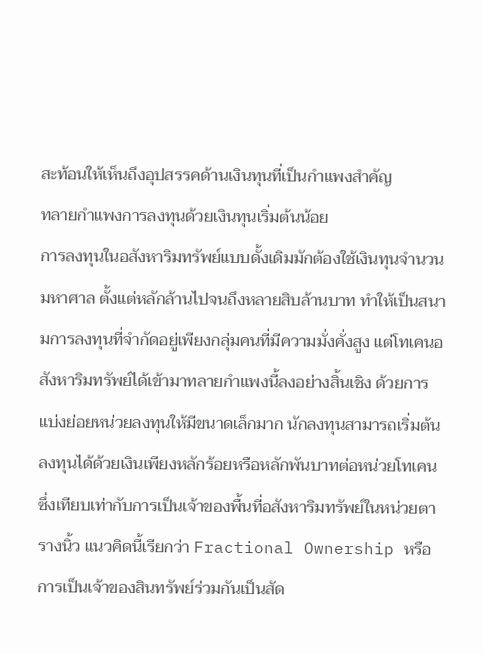สะท้อนให้เห็นถึงอุปสรรคด้านเงินทุนที่เป็นกำแพงสำคัญ
ทลายกำแพงการลงทุนด้วยเงินทุนเริ่มต้นน้อย
การลงทุนในอสังหาริมทรัพย์แบบดั้งเดิมมักต้องใช้เงินทุนจำนวนมหาศาล ตั้งแต่หลักล้านไปจนถึงหลายสิบล้านบาท ทำให้เป็นสนามการลงทุนที่จำกัดอยู่เพียงกลุ่มคนที่มีความมั่งคั่งสูง แต่โทเคนอสังหาริมทรัพย์ได้เข้ามาทลายกำแพงนี้ลงอย่างสิ้นเชิง ด้วยการแบ่งย่อยหน่วยลงทุนให้มีขนาดเล็กมาก นักลงทุนสามารถเริ่มต้นลงทุนได้ด้วยเงินเพียงหลักร้อยหรือหลักพันบาทต่อหน่วยโทเคน ซึ่งเทียบเท่ากับการเป็นเจ้าของพื้นที่อสังหาริมทรัพย์ในหน่วยตารางนิ้ว แนวคิดนี้เรียกว่า Fractional Ownership หรือการเป็นเจ้าของสินทรัพย์ร่วมกันเป็นสัด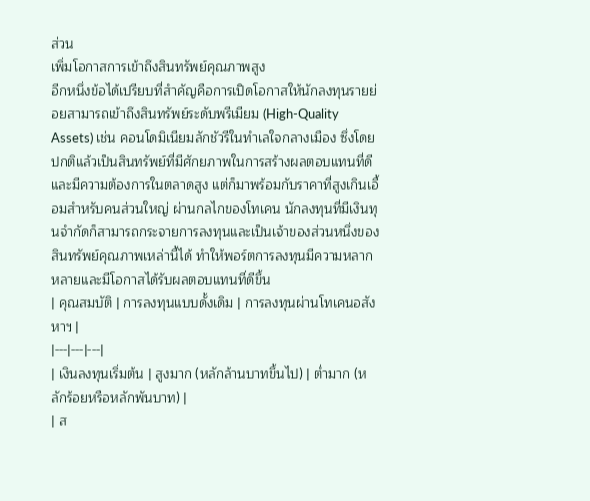ส่วน
เพิ่มโอกาสการเข้าถึงสินทรัพย์คุณภาพสูง
อีกหนึ่งข้อได้เปรียบที่สำคัญคือการเปิดโอกาสให้นักลงทุนรายย่อยสามารถเข้าถึงสินทรัพย์ระดับพรีเมียม (High-Quality Assets) เช่น คอนโดมิเนียมลักชัวรีในทำเลใจกลางเมือง ซึ่งโดยปกติแล้วเป็นสินทรัพย์ที่มีศักยภาพในการสร้างผลตอบแทนที่ดีและมีความต้องการในตลาดสูง แต่ก็มาพร้อมกับราคาที่สูงเกินเอื้อมสำหรับคนส่วนใหญ่ ผ่านกลไกของโทเคน นักลงทุนที่มีเงินทุนจำกัดก็สามารถกระจายการลงทุนและเป็นเจ้าของส่วนหนึ่งของสินทรัพย์คุณภาพเหล่านี้ได้ ทำให้พอร์ตการลงทุนมีความหลากหลายและมีโอกาสได้รับผลตอบแทนที่ดีขึ้น
| คุณสมบัติ | การลงทุนแบบดั้งเดิม | การลงทุนผ่านโทเคนอสังหาฯ |
|---|---|---|
| เงินลงทุนเริ่มต้น | สูงมาก (หลักล้านบาทขึ้นไป) | ต่ำมาก (หลักร้อยหรือหลักพันบาท) |
| ส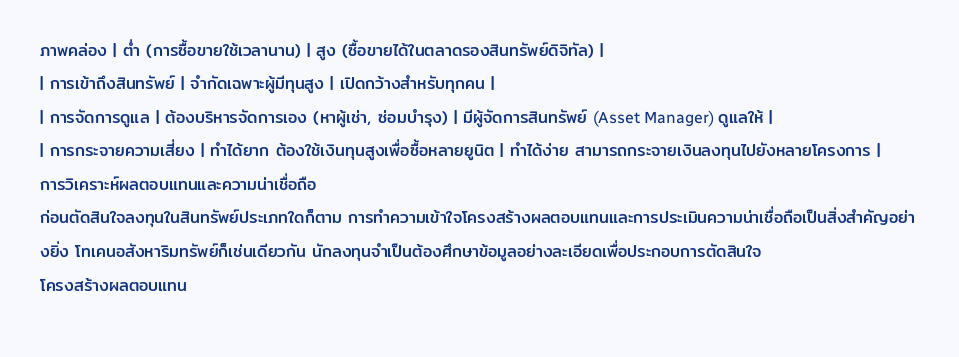ภาพคล่อง | ต่ำ (การซื้อขายใช้เวลานาน) | สูง (ซื้อขายได้ในตลาดรองสินทรัพย์ดิจิทัล) |
| การเข้าถึงสินทรัพย์ | จำกัดเฉพาะผู้มีทุนสูง | เปิดกว้างสำหรับทุกคน |
| การจัดการดูแล | ต้องบริหารจัดการเอง (หาผู้เช่า, ซ่อมบำรุง) | มีผู้จัดการสินทรัพย์ (Asset Manager) ดูแลให้ |
| การกระจายความเสี่ยง | ทำได้ยาก ต้องใช้เงินทุนสูงเพื่อซื้อหลายยูนิต | ทำได้ง่าย สามารถกระจายเงินลงทุนไปยังหลายโครงการ |
การวิเคราะห์ผลตอบแทนและความน่าเชื่อถือ
ก่อนตัดสินใจลงทุนในสินทรัพย์ประเภทใดก็ตาม การทำความเข้าใจโครงสร้างผลตอบแทนและการประเมินความน่าเชื่อถือเป็นสิ่งสำคัญอย่างยิ่ง โทเคนอสังหาริมทรัพย์ก็เช่นเดียวกัน นักลงทุนจำเป็นต้องศึกษาข้อมูลอย่างละเอียดเพื่อประกอบการตัดสินใจ
โครงสร้างผลตอบแทน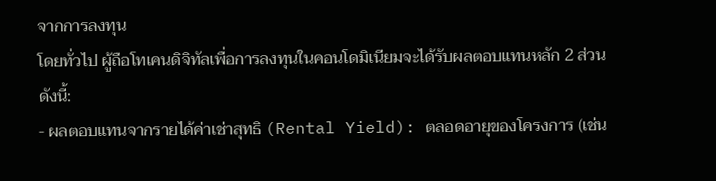จากการลงทุน
โดยทั่วไป ผู้ถือโทเคนดิจิทัลเพื่อการลงทุนในคอนโดมิเนียมจะได้รับผลตอบแทนหลัก 2 ส่วน ดังนี้:
- ผลตอบแทนจากรายได้ค่าเช่าสุทธิ (Rental Yield): ตลอดอายุของโครงการ (เช่น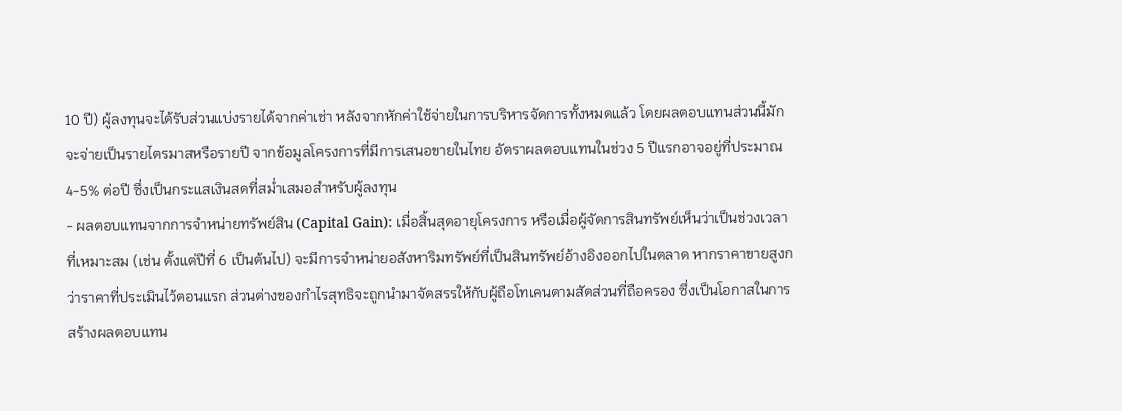10 ปี) ผู้ลงทุนจะได้รับส่วนแบ่งรายได้จากค่าเช่า หลังจากหักค่าใช้จ่ายในการบริหารจัดการทั้งหมดแล้ว โดยผลตอบแทนส่วนนี้มักจะจ่ายเป็นรายไตรมาสหรือรายปี จากข้อมูลโครงการที่มีการเสนอขายในไทย อัตราผลตอบแทนในช่วง 5 ปีแรกอาจอยู่ที่ประมาณ 4-5% ต่อปี ซึ่งเป็นกระแสเงินสดที่สม่ำเสมอสำหรับผู้ลงทุน
- ผลตอบแทนจากการจำหน่ายทรัพย์สิน (Capital Gain): เมื่อสิ้นสุดอายุโครงการ หรือเมื่อผู้จัดการสินทรัพย์เห็นว่าเป็นช่วงเวลาที่เหมาะสม (เช่น ตั้งแต่ปีที่ 6 เป็นต้นไป) จะมีการจำหน่ายอสังหาริมทรัพย์ที่เป็นสินทรัพย์อ้างอิงออกไปในตลาด หากราคาขายสูงกว่าราคาที่ประเมินไว้ตอนแรก ส่วนต่างของกำไรสุทธิจะถูกนำมาจัดสรรให้กับผู้ถือโทเคนตามสัดส่วนที่ถือครอง ซึ่งเป็นโอกาสในการสร้างผลตอบแทน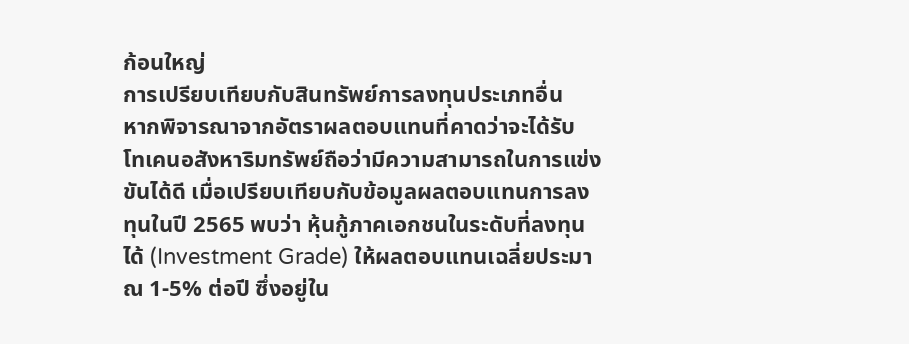ก้อนใหญ่
การเปรียบเทียบกับสินทรัพย์การลงทุนประเภทอื่น
หากพิจารณาจากอัตราผลตอบแทนที่คาดว่าจะได้รับ โทเคนอสังหาริมทรัพย์ถือว่ามีความสามารถในการแข่งขันได้ดี เมื่อเปรียบเทียบกับข้อมูลผลตอบแทนการลงทุนในปี 2565 พบว่า หุ้นกู้ภาคเอกชนในระดับที่ลงทุนได้ (Investment Grade) ให้ผลตอบแทนเฉลี่ยประมาณ 1-5% ต่อปี ซึ่งอยู่ใน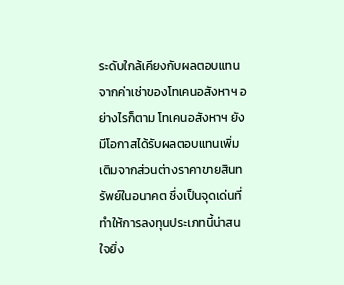ระดับใกล้เคียงกับผลตอบแทนจากค่าเช่าของโทเคนอสังหาฯ อย่างไรก็ตาม โทเคนอสังหาฯ ยังมีโอกาสได้รับผลตอบแทนเพิ่มเติมจากส่วนต่างราคาขายสินทรัพย์ในอนาคต ซึ่งเป็นจุดเด่นที่ทำให้การลงทุนประเภทนี้น่าสนใจยิ่ง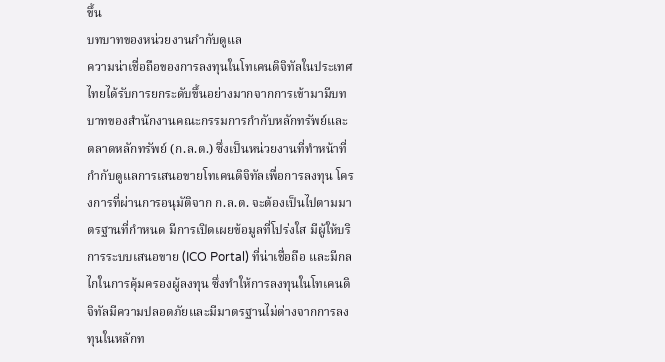ขึ้น
บทบาทของหน่วยงานกำกับดูแล
ความน่าเชื่อถือของการลงทุนในโทเคนดิจิทัลในประเทศไทยได้รับการยกระดับขึ้นอย่างมากจากการเข้ามามีบทบาทของสำนักงานคณะกรรมการกำกับหลักทรัพย์และตลาดหลักทรัพย์ (ก.ล.ต.) ซึ่งเป็นหน่วยงานที่ทำหน้าที่กำกับดูแลการเสนอขายโทเคนดิจิทัลเพื่อการลงทุน โครงการที่ผ่านการอนุมัติจาก ก.ล.ต. จะต้องเป็นไปตามมาตรฐานที่กำหนด มีการเปิดเผยข้อมูลที่โปร่งใส มีผู้ให้บริการระบบเสนอขาย (ICO Portal) ที่น่าเชื่อถือ และมีกลไกในการคุ้มครองผู้ลงทุน ซึ่งทำให้การลงทุนในโทเคนดิจิทัลมีความปลอดภัยและมีมาตรฐานไม่ต่างจากการลงทุนในหลักท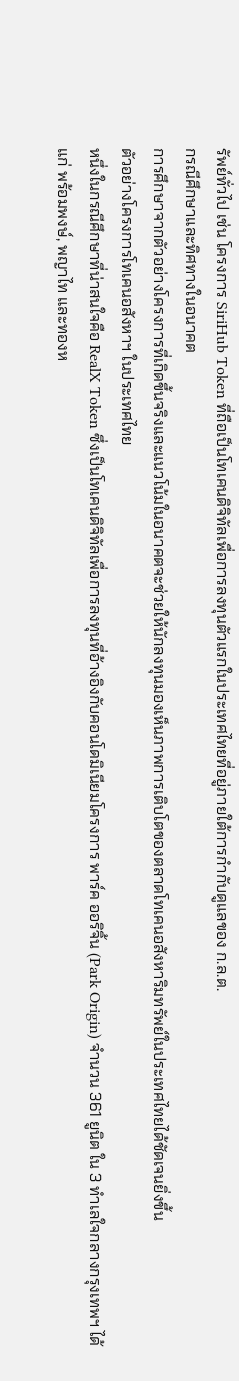รัพย์ทั่วไป เช่น โครงการ SiriHub Token ที่ถือเป็นโทเคนดิจิทัลเพื่อการลงทุนตัวแรกในประเทศไทยที่อยู่ภายใต้การกำกับดูแลของ ก.ล.ต.
กรณีศึกษาและทิศทางในอนาคต
การศึกษาจากตัวอย่างโครงการที่เกิดขึ้นจริงและแนวโน้มในอนาคตจะช่วยให้นักลงทุนมองเห็นภาพการเติบโตของตลาดโทเคนอสังหาริมทรัพย์ในประเทศไทยได้ชัดเจนยิ่งขึ้น
ตัวอย่างโครงการโทเคนอสังหาฯ ในประเทศไทย
หนึ่งในกรณีศึกษาที่น่าสนใจคือ RealX Token ซึ่งเป็นโทเคนดิจิทัลเพื่อการลงทุนที่อ้างอิงกับคอนโดมิเนียมโครงการ พาร์ค ออริจิ้น (Park Origin) จำนวน 361 ยูนิต ใน 3 ทำเลใจกลางกรุงเทพฯ ได้แก่ พร้อมพงษ์, พญาไท และทองห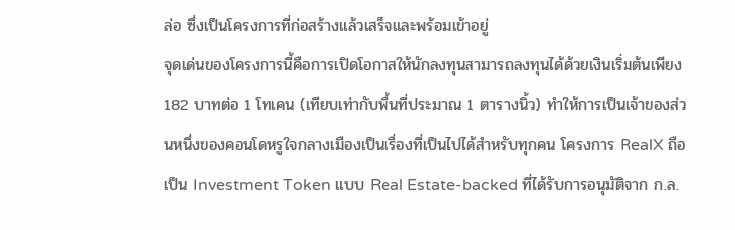ล่อ ซึ่งเป็นโครงการที่ก่อสร้างแล้วเสร็จและพร้อมเข้าอยู่
จุดเด่นของโครงการนี้คือการเปิดโอกาสให้นักลงทุนสามารถลงทุนได้ด้วยเงินเริ่มต้นเพียง 182 บาทต่อ 1 โทเคน (เทียบเท่ากับพื้นที่ประมาณ 1 ตารางนิ้ว) ทำให้การเป็นเจ้าของส่วนหนึ่งของคอนโดหรูใจกลางเมืองเป็นเรื่องที่เป็นไปได้สำหรับทุกคน โครงการ RealX ถือเป็น Investment Token แบบ Real Estate-backed ที่ได้รับการอนุมัติจาก ก.ล.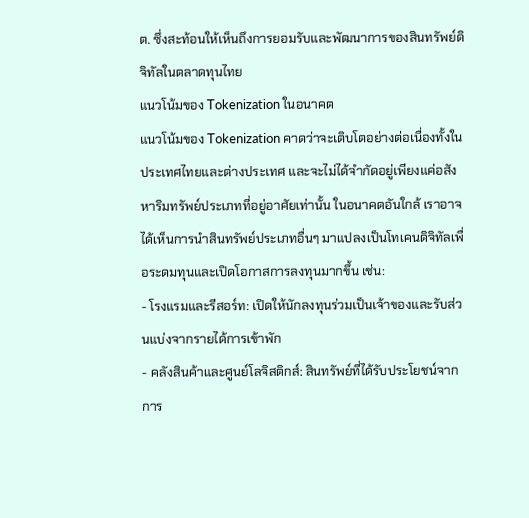ต. ซึ่งสะท้อนให้เห็นถึงการยอมรับและพัฒนาการของสินทรัพย์ดิจิทัลในตลาดทุนไทย
แนวโน้มของ Tokenization ในอนาคต
แนวโน้มของ Tokenization คาดว่าจะเติบโตอย่างต่อเนื่องทั้งในประเทศไทยและต่างประเทศ และจะไม่ได้จำกัดอยู่เพียงแค่อสังหาริมทรัพย์ประเภทที่อยู่อาศัยเท่านั้น ในอนาคตอันใกล้ เราอาจได้เห็นการนำสินทรัพย์ประเภทอื่นๆ มาแปลงเป็นโทเคนดิจิทัลเพื่อระดมทุนและเปิดโอกาสการลงทุนมากขึ้น เช่น:
- โรงแรมและรีสอร์ท: เปิดให้นักลงทุนร่วมเป็นเจ้าของและรับส่วนแบ่งจากรายได้การเข้าพัก
- คลังสินค้าและศูนย์โลจิสติกส์: สินทรัพย์ที่ได้รับประโยชน์จากการ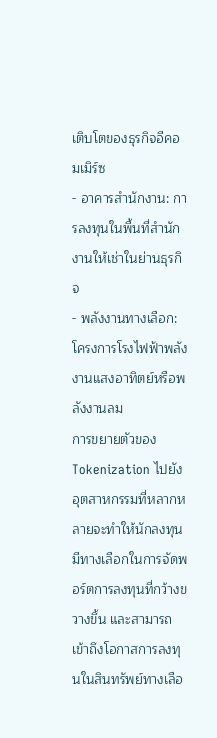เติบโตของธุรกิจอีคอมเมิร์ซ
- อาคารสำนักงาน: การลงทุนในพื้นที่สำนักงานให้เช่าในย่านธุรกิจ
- พลังงานทางเลือก: โครงการโรงไฟฟ้าพลังงานแสงอาทิตย์หรือพลังงานลม
การขยายตัวของ Tokenization ไปยังอุตสาหกรรมที่หลากหลายจะทำให้นักลงทุนมีทางเลือกในการจัดพอร์ตการลงทุนที่กว้างขวางขึ้น และสามารถเข้าถึงโอกาสการลงทุนในสินทรัพย์ทางเลือ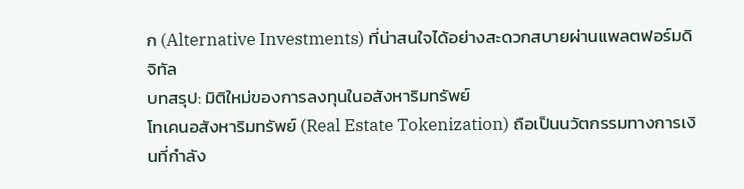ก (Alternative Investments) ที่น่าสนใจได้อย่างสะดวกสบายผ่านแพลตฟอร์มดิจิทัล
บทสรุป: มิติใหม่ของการลงทุนในอสังหาริมทรัพย์
โทเคนอสังหาริมทรัพย์ (Real Estate Tokenization) ถือเป็นนวัตกรรมทางการเงินที่กำลัง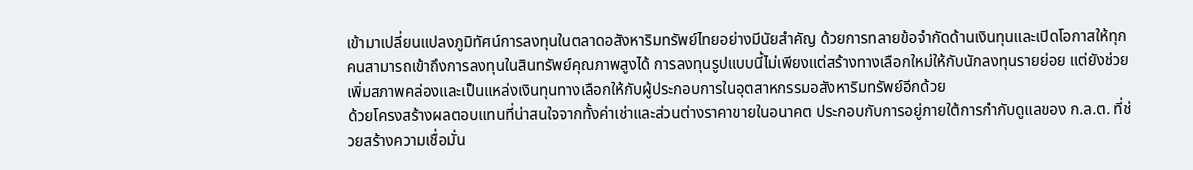เข้ามาเปลี่ยนแปลงภูมิทัศน์การลงทุนในตลาดอสังหาริมทรัพย์ไทยอย่างมีนัยสำคัญ ด้วยการทลายข้อจำกัดด้านเงินทุนและเปิดโอกาสให้ทุกคนสามารถเข้าถึงการลงทุนในสินทรัพย์คุณภาพสูงได้ การลงทุนรูปแบบนี้ไม่เพียงแต่สร้างทางเลือกใหม่ให้กับนักลงทุนรายย่อย แต่ยังช่วยเพิ่มสภาพคล่องและเป็นแหล่งเงินทุนทางเลือกให้กับผู้ประกอบการในอุตสาหกรรมอสังหาริมทรัพย์อีกด้วย
ด้วยโครงสร้างผลตอบแทนที่น่าสนใจจากทั้งค่าเช่าและส่วนต่างราคาขายในอนาคต ประกอบกับการอยู่ภายใต้การกำกับดูแลของ ก.ล.ต. ที่ช่วยสร้างความเชื่อมั่น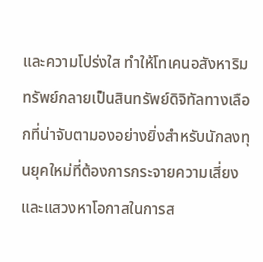และความโปร่งใส ทำให้โทเคนอสังหาริมทรัพย์กลายเป็นสินทรัพย์ดิจิทัลทางเลือกที่น่าจับตามองอย่างยิ่งสำหรับนักลงทุนยุคใหม่ที่ต้องการกระจายความเสี่ยงและแสวงหาโอกาสในการส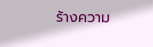ร้างความ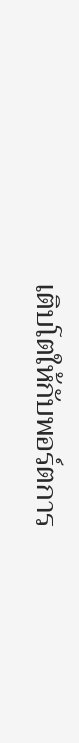เติบโตให้กับพอร์ตการ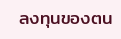ลงทุนของตน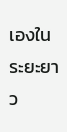เองในระยะยาว